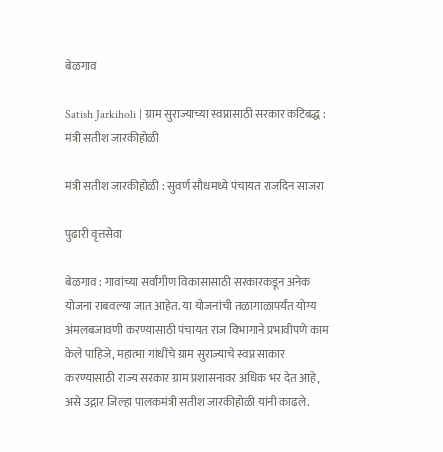बेळगाव

Satish Jarkiholi | ग्राम सुराज्याच्या स्वप्नासाठी सरकार कटिबद्ध : मंत्री सतीश जारकीहोळी

मंत्री सतीश जारकीहोळी : सुवर्ण सौधमध्ये पंचायत राजदिन साजरा

पुढारी वृत्तसेवा

बेळगाव : गावांच्या सर्वांगीण विकासासाठी सरकारकडून अनेक योजना राबवल्या जात आहेत. या योजनांची तळागाळापर्यंत योग्य अंमलबजावणी करण्यासाठी पंचायत राज विभागाने प्रभावीपणे काम केले पाहिजे, महात्मा गांधींचे ग्राम सुराज्याचे स्वप्न साकार करण्यासाठी राज्य सरकार ग्राम प्रशासनावर अधिक भर देत आहे, असे उद्गार जिल्हा पालकमंत्री सतीश जारकीहोळी यांनी काढले.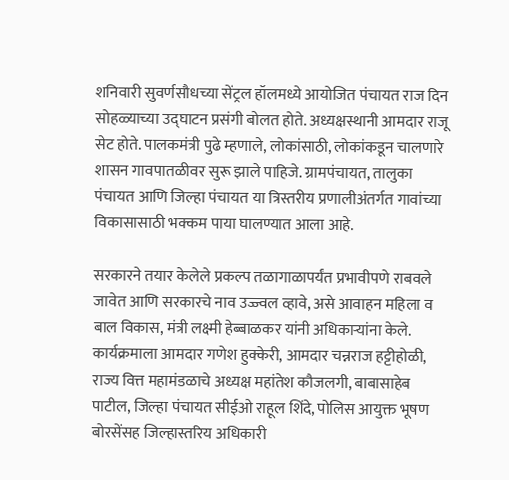शनिवारी सुवर्णसौधच्या सेंट्रल हॉलमध्ये आयोजित पंचायत राज दिन सोहळ्याच्या उद्घाटन प्रसंगी बोलत होते. अध्यक्षस्थानी आमदार राजू सेट होते. पालकमंत्री पुढे म्हणाले, लोकांसाठी, लोकांकडून चालणारे शासन गावपातळीवर सुरू झाले पाहिजे. ग्रामपंचायत, तालुका पंचायत आणि जिल्हा पंचायत या त्रिस्तरीय प्रणालीअंतर्गत गावांच्या विकासासाठी भक्कम पाया घालण्यात आला आहे.

सरकारने तयार केलेले प्रकल्प तळागाळापर्यंत प्रभावीपणे राबवले जावेत आणि सरकारचे नाव उज्ज्वल व्हावे, असे आवाहन महिला व बाल विकास, मंत्री लक्ष्मी हेब्बाळकर यांनी अधिकाऱ्यांना केले. कार्यक्रमाला आमदार गणेश हुक्केरी, आमदार चन्नराज हट्टीहोळी, राज्य वित्त महामंडळाचे अध्यक्ष महांतेश कौजलगी, बाबासाहेब पाटील, जिल्हा पंचायत सीईओ राहूल शिंदे, पोलिस आयुक्त भूषण बोरसेंसह जिल्हास्तरिय अधिकारी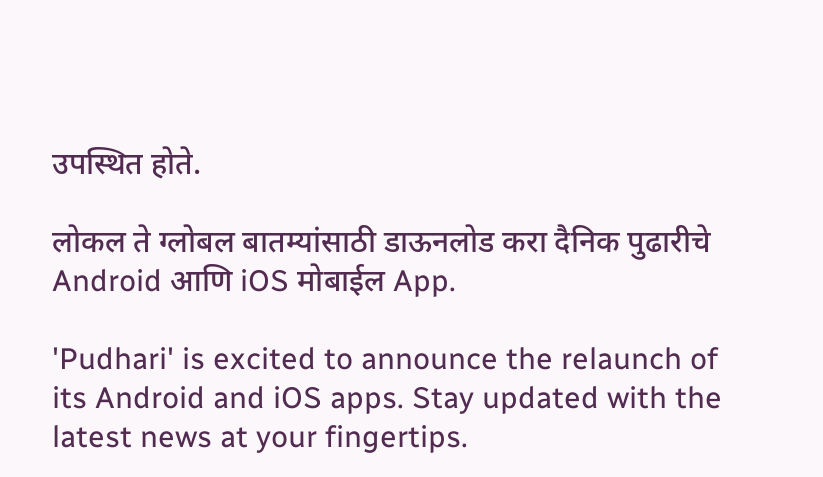उपस्थित होते.

लोकल ते ग्लोबल बातम्यांसाठी डाऊनलोड करा दैनिक पुढारीचे Android आणि iOS मोबाईल App.

'Pudhari' is excited to announce the relaunch of its Android and iOS apps. Stay updated with the latest news at your fingertips.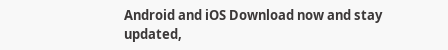Android and iOS Download now and stay updated,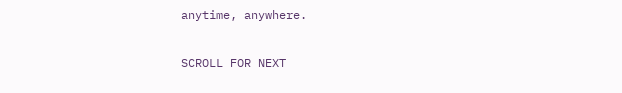anytime, anywhere.

SCROLL FOR NEXT